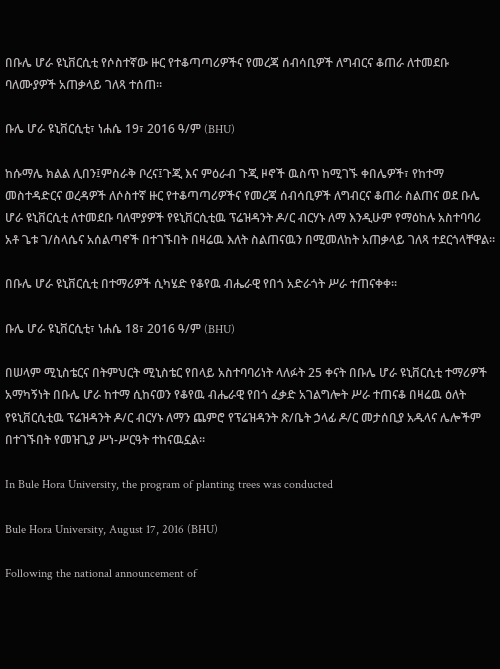በቡሌ ሆራ ዩኒቨርሲቲ የሶስተኛው ዙር የተቆጣጣሪዎችና የመረጃ ሰብሳቢዎች ለግብርና ቆጠራ ለተመደቡ ባለሙያዎች አጠቃላይ ገለጻ ተሰጠ።

ቡሌ ሆራ ዩኒቨርሲቲ፣ ነሐሴ 19፣ 2016 ዓ/ም (BHU)

ከሱማሌ ክልል ሊበን፤ምስራቅ ቦረና፤ጉጂ እና ምዕራብ ጉጂ ዞኖች ዉስጥ ከሚገኙ ቀበሌዎች፣ የከተማ መስተዳድርና ወረዳዎች ለሶስተኛ ዙር የተቆጣጣሪዎችና የመረጃ ሰብሳቢዎች ለግብርና ቆጠራ ስልጠና ወደ ቡሌ ሆራ ዩኒቨርሲቲ ለተመደቡ ባለሞያዎች የዩኒቨርሲቲዉ ፕሬዝዳንት ዶ/ር ብርሃኑ ለማ እንዲሁም የማዕከሉ አስተባባሪ አቶ ጌቱ ገ/ስላሴና አሰልጣኖች በተገኙበት በዛሬዉ እለት ስልጠናዉን በሚመለከት አጠቃላይ ገለጻ ተደርጎላቸዋል።

በቡሌ ሆራ ዩኒቨርሲቲ በተማሪዎች ሲካሄድ የቆየዉ ብሔራዊ የበጎ አድራጎት ሥራ ተጠናቀቀ፡፡

ቡሌ ሆራ ዩኒቨርሲቲ፣ ነሐሴ 18፣ 2016 ዓ/ም (BHU)

በሠላም ሚኒስቴርና በትምህርት ሚኒስቴር የበላይ አስተባባሪነት ላለፉት 25 ቀናት በቡሌ ሆራ ዩኒቨርሲቲ ተማሪዎች አማካኝነት በቡሌ ሆራ ከተማ ሲከናወን የቆየዉ ብሔራዊ የበጎ ፈቃድ አገልግሎት ሥራ ተጠናቆ በዛሬዉ ዕለት የዩኒቨርሲቲዉ ፕሬዝዳንት ዶ/ር ብርሃኑ ለማን ጨምሮ የፕሬዝዳንት ጽ/ቤት ኃላፊ ዶ/ር መታሰቢያ አዱላና ሌሎችም በተገኙበት የመዝጊያ ሥነ-ሥርዓት ተከናዉኗል፡፡

In Bule Hora University, the program of planting trees was conducted

Bule Hora University, August 17, 2016 (BHU)

Following the national announcement of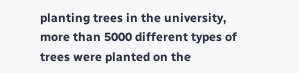planting trees in the university, more than 5000 different types of trees were planted on the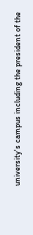university's campus including the president of the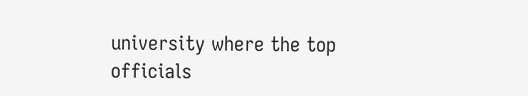university where the top officials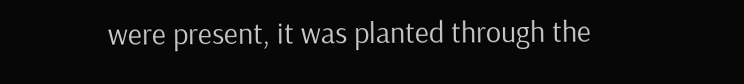were present, it was planted through the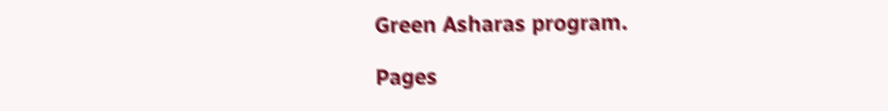Green Asharas program.

Pages